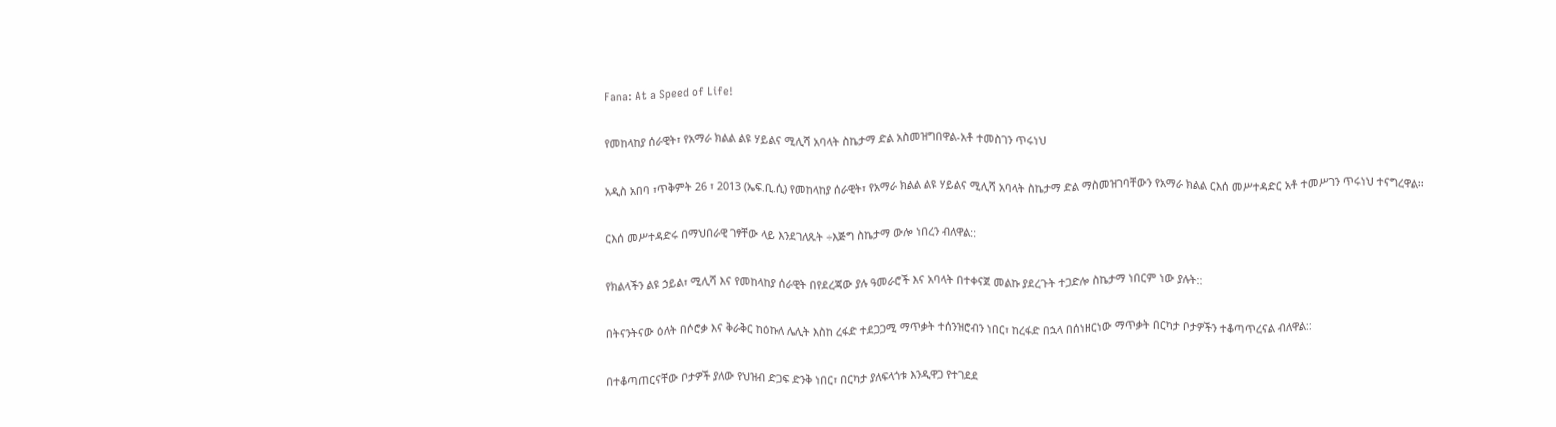Fana: At a Speed of Life!

የመከላከያ ሰራዊት፣ የአማራ ክልል ልዩ ሃይልና ሚሊሻ አባላት ስኬታማ ድል አስመዝግበዋል-አቶ ተመስገን ጥሩነህ

አዲስ አበባ ፣ጥቅምት 26 ፣ 2013 (ኤፍ.ቢ.ሲ) የመከላከያ ሰራዊት፣ የአማራ ክልል ልዩ ሃይልና ሚሊሻ አባላት ስኬታማ ድል ማስመዝገባቸውን የአማራ ክልል ርእሰ መሥተዳድር አቶ ተመሥገን ጥሩነህ ተናግረዋል፡፡

ርእሰ መሥተዳድሩ በማህበራዊ ገፃቸው ላይ እንደገለጹት ÷እጅግ ስኬታማ ውሎ ነበረን ብለዋል::

የክልላችን ልዩ ኃይል፣ ሚሊሻ እና የመከላከያ ሰራዊት በየደረጃው ያሉ ዓመራሮች እና አባላት በተቀናጀ መልኩ ያደረጉት ተጋድሎ ስኬታማ ነበርም ነው ያሉት::

በትናንትናው ዕለት በሶሮቃ እና ቅራቅር ከዕኩለ ሌሊት እስከ ረፋድ ተደጋጋሚ ማጥቃት ተሰንዝሮብን ነበር፣ ከረፋድ በኋላ በሰነዘርነው ማጥቃት በርካታ ቦታዎችን ተቆጣጥረናል ብለዋል::

በተቆጣጠርናቸው ቦታዎች ያለው የህዝብ ድጋፍ ድንቅ ነበር፣ በርካታ ያለፍላጎቱ እንዲዋጋ የተገደደ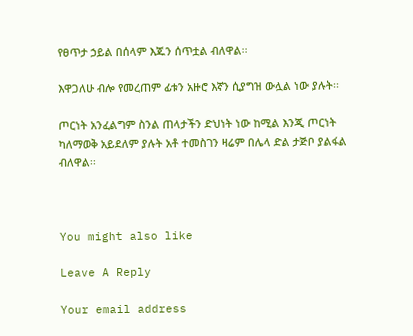የፀጥታ ኃይል በሰላም እጁን ሰጥቷል ብለዋል፡፡

እዋጋለሁ ብሎ የመረጠም ፊቱን አዙሮ እኛን ሲያግዝ ውሏል ነው ያሉት፡፡

ጦርነት አንፈልግም ስንል ጠላታችን ድህነት ነው ከሚል እንጂ ጦርነት ካለማወቅ አይደለም ያሉት አቶ ተመስገን ዛሬም በሌላ ድል ታጅቦ ያልፋል ብለዋል፡፡



You might also like

Leave A Reply

Your email address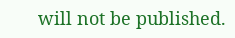will not be published.